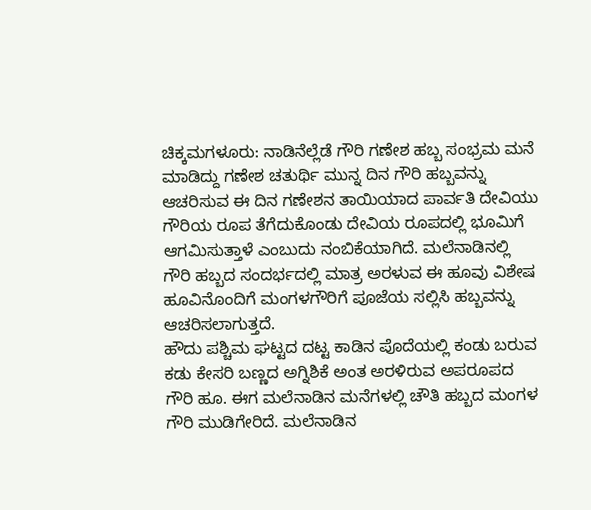ಚಿಕ್ಕಮಗಳೂರು: ನಾಡಿನೆಲ್ಲೆಡೆ ಗೌರಿ ಗಣೇಶ ಹಬ್ಬ ಸಂಭ್ರಮ ಮನೆ ಮಾಡಿದ್ದು ಗಣೇಶ ಚತುರ್ಥಿ ಮುನ್ನ ದಿನ ಗೌರಿ ಹಬ್ಬವನ್ನು ಆಚರಿಸುವ ಈ ದಿನ ಗಣೇಶನ ತಾಯಿಯಾದ ಪಾರ್ವತಿ ದೇವಿಯು ಗೌರಿಯ ರೂಪ ತೆಗೆದುಕೊಂಡು ದೇವಿಯ ರೂಪದಲ್ಲಿ ಭೂಮಿಗೆ ಆಗಮಿಸುತ್ತಾಳೆ ಎಂಬುದು ನಂಬಿಕೆಯಾಗಿದೆ. ಮಲೆನಾಡಿನಲ್ಲಿ ಗೌರಿ ಹಬ್ಬದ ಸಂದರ್ಭದಲ್ಲಿ ಮಾತ್ರ ಅರಳುವ ಈ ಹೂವು ವಿಶೇಷ ಹೂವಿನೊಂದಿಗೆ ಮಂಗಳಗೌರಿಗೆ ಪೂಜೆಯ ಸಲ್ಲಿಸಿ ಹಬ್ಬವನ್ನು ಆಚರಿಸಲಾಗುತ್ತದೆ.
ಹೌದು ಪಶ್ಚಿಮ ಘಟ್ಟದ ದಟ್ಟ ಕಾಡಿನ ಪೊದೆಯಲ್ಲಿ ಕಂಡು ಬರುವ ಕಡು ಕೇಸರಿ ಬಣ್ಣದ ಅಗ್ನಿಶಿಕೆ ಅಂತ ಅರಳಿರುವ ಅಪರೂಪದ ಗೌರಿ ಹೂ. ಈಗ ಮಲೆನಾಡಿನ ಮನೆಗಳಲ್ಲಿ ಚೌತಿ ಹಬ್ಬದ ಮಂಗಳ ಗೌರಿ ಮುಡಿಗೇರಿದೆ. ಮಲೆನಾಡಿನ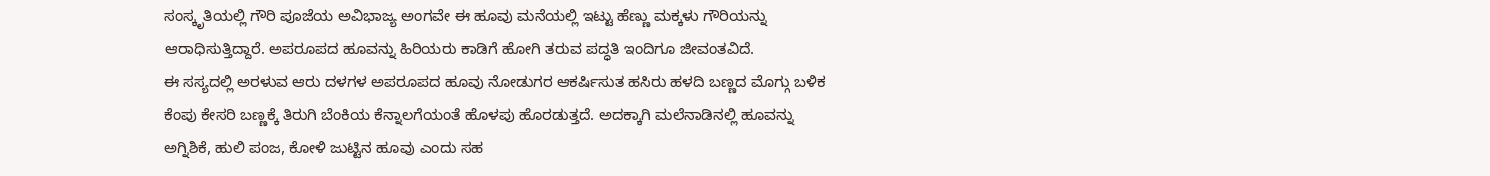ಸಂಸ್ಕೃತಿಯಲ್ಲಿ ಗೌರಿ ಪೂಜೆಯ ಅವಿಭಾಜ್ಯ ಅಂಗವೇ ಈ ಹೂವು ಮನೆಯಲ್ಲಿ ಇಟ್ಟು ಹೆಣ್ಣು ಮಕ್ಕಳು ಗೌರಿಯನ್ನು ಆರಾಧಿಸುತ್ತಿದ್ದಾರೆ. ಅಪರೂಪದ ಹೂವನ್ನು ಹಿರಿಯರು ಕಾಡಿಗೆ ಹೋಗಿ ತರುವ ಪದ್ಧತಿ ಇಂದಿಗೂ ಜೀವಂತವಿದೆ.
ಈ ಸಸ್ಯದಲ್ಲಿ ಅರಳುವ ಆರು ದಳಗಳ ಅಪರೂಪದ ಹೂವು ನೋಡುಗರ ಆಕರ್ಷಿಸುತ ಹಸಿರು ಹಳದಿ ಬಣ್ಣದ ಮೊಗ್ಗು ಬಳಿಕ ಕೆಂಪು ಕೇಸರಿ ಬಣ್ಣಕ್ಕೆ ತಿರುಗಿ ಬೆಂಕಿಯ ಕೆನ್ನಾಲಗೆಯಂತೆ ಹೊಳಪು ಹೊರಡುತ್ತದೆ. ಅದಕ್ಕಾಗಿ ಮಲೆನಾಡಿನಲ್ಲಿ ಹೂವನ್ನು ಅಗ್ನಿಶಿಕೆ, ಹುಲಿ ಪಂಜ, ಕೋಳಿ ಜುಟ್ಟಿನ ಹೂವು ಎಂದು ಸಹ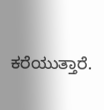ಕರೆಯುತ್ತಾರೆ.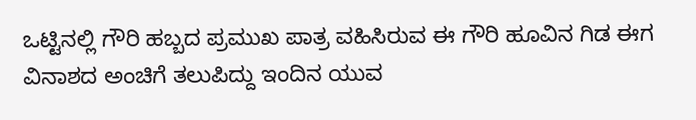ಒಟ್ಟಿನಲ್ಲಿ ಗೌರಿ ಹಬ್ಬದ ಪ್ರಮುಖ ಪಾತ್ರ ವಹಿಸಿರುವ ಈ ಗೌರಿ ಹೂವಿನ ಗಿಡ ಈಗ ವಿನಾಶದ ಅಂಚಿಗೆ ತಲುಪಿದ್ದು ಇಂದಿನ ಯುವ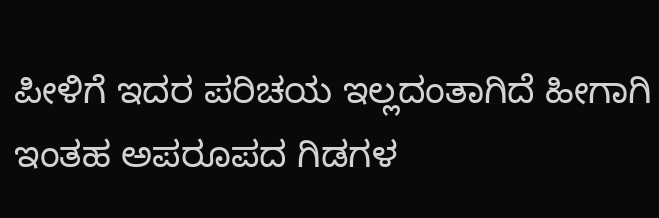ಪೀಳಿಗೆ ಇದರ ಪರಿಚಯ ಇಲ್ಲದಂತಾಗಿದೆ ಹೀಗಾಗಿ ಇಂತಹ ಅಪರೂಪದ ಗಿಡಗಳ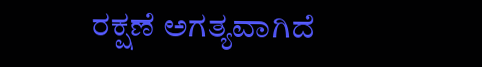ರಕ್ಷಣೆ ಅಗತ್ಯವಾಗಿದೆ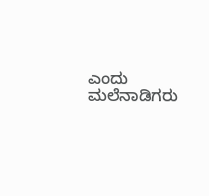ಎಂದು ಮಲೆನಾಡಿಗರು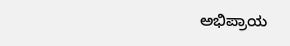ಅಭಿಪ್ರಾಯ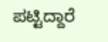ಪಟ್ಟಿದ್ದಾರೆ